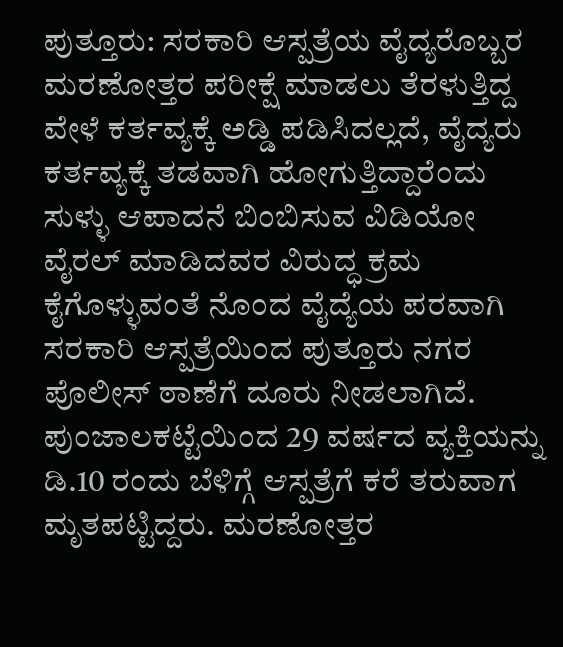ಪುತ್ತೂರು: ಸರಕಾರಿ ಆಸ್ಪತ್ರೆಯ ವೈದ್ಯರೊಬ್ಬರ ಮರಣೋತ್ತರ ಪರೀಕ್ಷೆ ಮಾಡಲು ತೆರಳುತ್ತಿದ್ದ ವೇಳೆ ಕರ್ತವ್ಯಕ್ಕೆ ಅಡ್ಡಿ ಪಡಿಸಿದಲ್ಲದೆ, ವೈದ್ಯರು ಕರ್ತವ್ಯಕ್ಕೆ ತಡವಾಗಿ ಹೋಗುತ್ತಿದ್ದಾರೆಂದು ಸುಳ್ಳು ಆಪಾದನೆ ಬಿಂಬಿಸುವ ವಿಡಿಯೋ ವೈರಲ್ ಮಾಡಿದವರ ವಿರುದ್ಧ ಕ್ರಮ ಕೈಗೊಳ್ಳುವಂತೆ ನೊಂದ ವೈದ್ಯೆಯ ಪರವಾಗಿ ಸರಕಾರಿ ಆಸ್ಪತ್ರೆಯಿಂದ ಪುತ್ತೂರು ನಗರ ಪೊಲೀಸ್ ಠಾಣೆಗೆ ದೂರು ನೀಡಲಾಗಿದೆ.
ಪುಂಜಾಲಕಟ್ಟೆಯಿಂದ 29 ವರ್ಷದ ವ್ಯಕ್ತಿಯನ್ನು ಡಿ.10 ರಂದು ಬೆಳಿಗ್ಗೆ ಆಸ್ಪತ್ರೆಗೆ ಕರೆ ತರುವಾಗ ಮೃತಪಟ್ಟಿದ್ದರು. ಮರಣೋತ್ತರ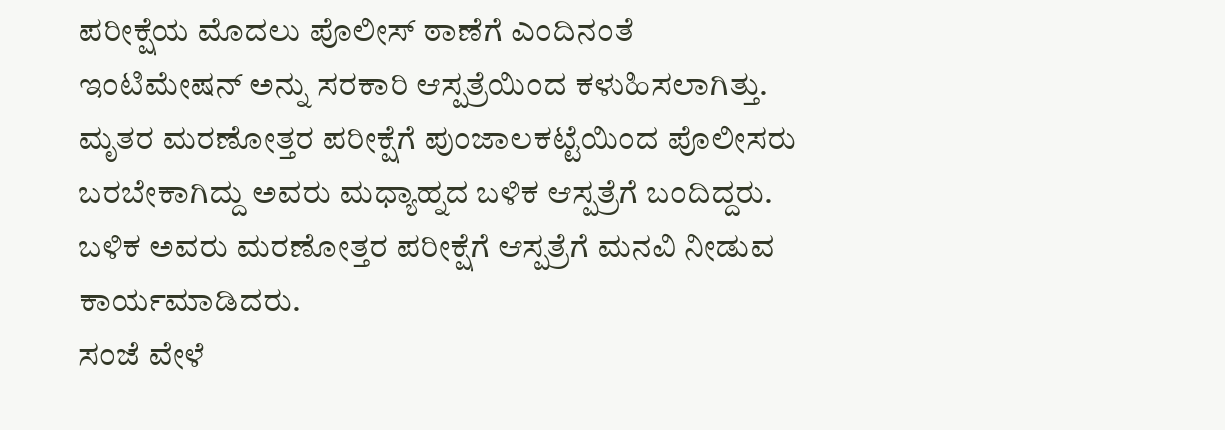ಪರೀಕ್ಷೆಯ ಮೊದಲು ಪೊಲೀಸ್ ಠಾಣೆಗೆ ಎಂದಿನಂತೆ ಇಂಟಿಮೇಷನ್ ಅನ್ನು ಸರಕಾರಿ ಆಸ್ಪತ್ರೆಯಿಂದ ಕಳುಹಿಸಲಾಗಿತ್ತು. ಮೃತರ ಮರಣೋತ್ತರ ಪರೀಕ್ಷೆಗೆ ಪುಂಜಾಲಕಟ್ಟೆಯಿಂದ ಪೊಲೀಸರು ಬರಬೇಕಾಗಿದ್ದು ಅವರು ಮಧ್ಯಾಹ್ನದ ಬಳಿಕ ಆಸ್ಪತ್ರೆಗೆ ಬಂದಿದ್ದರು. ಬಳಿಕ ಅವರು ಮರಣೋತ್ತರ ಪರೀಕ್ಷೆಗೆ ಆಸ್ಪತ್ರೆಗೆ ಮನವಿ ನೀಡುವ ಕಾರ್ಯಮಾಡಿದರು.
ಸಂಜೆ ವೇಳೆ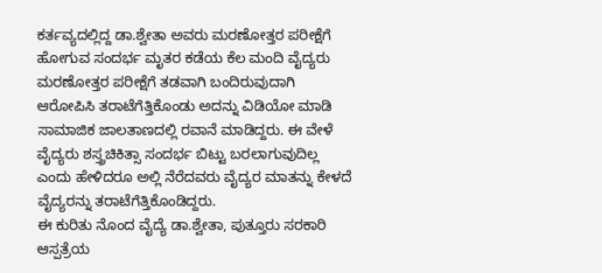ಕರ್ತವ್ಯದಲ್ಲಿದ್ದ ಡಾ.ಶ್ವೇತಾ ಅವರು ಮರಣೋತ್ತರ ಪರೀಕ್ಷೆಗೆ ಹೋಗುವ ಸಂದರ್ಭ ಮೃತರ ಕಡೆಯ ಕೆಲ ಮಂದಿ ವೈದ್ಯರು ಮರಣೋತ್ತರ ಪರೀಕ್ಷೆಗೆ ತಡವಾಗಿ ಬಂದಿರುವುದಾಗಿ ಆರೋಪಿಸಿ ತರಾಟೆಗೆತ್ತಿಕೊಂಡು ಅದನ್ನು ವಿಡಿಯೋ ಮಾಡಿ ಸಾಮಾಜಿಕ ಜಾಲತಾಣದಲ್ಲಿ ರವಾನೆ ಮಾಡಿದ್ದರು. ಈ ವೇಳೆ ವೈದ್ಯರು ಶಸ್ತ್ರಚಿಕಿತ್ಸಾ ಸಂದರ್ಭ ಬಿಟ್ಟು ಬರಲಾಗುವುದಿಲ್ಲ ಎಂದು ಹೇಳಿದರೂ ಅಲ್ಲಿ ನೆರೆದವರು ವೈದ್ಯರ ಮಾತನ್ನು ಕೇಳದೆ ವೈದ್ಯರನ್ನು ತರಾಟೆಗೆತ್ತಿಕೊಂಡಿದ್ದರು.
ಈ ಕುರಿತು ನೊಂದ ವೈದ್ಯೆ ಡಾ.ಶ್ವೇತಾ, ಪುತ್ತೂರು ಸರಕಾರಿ ಆಸ್ಪತ್ರೆಯ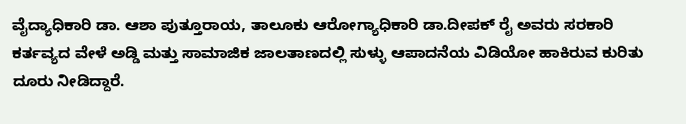ವೈದ್ಯಾಧಿಕಾರಿ ಡಾ. ಆಶಾ ಪುತ್ತೂರಾಯ, ತಾಲೂಕು ಆರೋಗ್ಯಾಧಿಕಾರಿ ಡಾ.ದೀಪಕ್ ರೈ ಅವರು ಸರಕಾರಿ ಕರ್ತವ್ಯದ ವೇಳೆ ಅಡ್ಡಿ ಮತ್ತು ಸಾಮಾಜಿಕ ಜಾಲತಾಣದಲ್ಲಿ ಸುಳ್ಳು ಆಪಾದನೆಯ ವಿಡಿಯೋ ಹಾಕಿರುವ ಕುರಿತು ದೂರು ನೀಡಿದ್ದಾರೆ.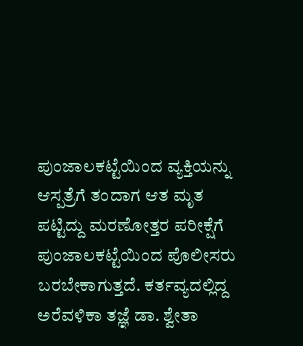ಪುಂಜಾಲಕಟ್ಟೆಯಿಂದ ವ್ಯಕ್ತಿಯನ್ನು ಆಸ್ಪತ್ರೆಗೆ ತಂದಾಗ ಆತ ಮೃತ ಪಟ್ಟಿದ್ದು ಮರಣೋತ್ತರ ಪರೀಕ್ಷೆಗೆ ಪುಂಜಾಲಕಟ್ಟೆಯಿಂದ ಪೊಲೀಸರು ಬರಬೇಕಾಗುತ್ತದೆ. ಕರ್ತವ್ಯದಲ್ಲಿದ್ದ ಅರೆವಳಿಕಾ ತಜ್ಞೆ ಡಾ. ಶ್ವೇತಾ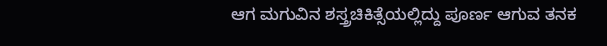ಆಗ ಮಗುವಿನ ಶಸ್ತ್ರಚಿಕಿತ್ಸೆಯಲ್ಲಿದ್ದು ಪೂರ್ಣ ಆಗುವ ತನಕ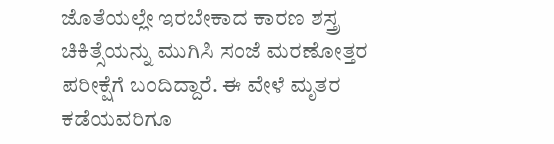ಜೊತೆಯಲ್ಲೇ ಇರಬೇಕಾದ ಕಾರಣ ಶಸ್ತ್ರ ಚಿಕಿತ್ಸೆಯನ್ನು ಮುಗಿಸಿ ಸಂಜೆ ಮರಣೋತ್ತರ ಪರೀಕ್ಷೆಗೆ ಬಂದಿದ್ದಾರೆ. ಈ ವೇಳೆ ಮೃತರ ಕಡೆಯವರಿಗೂ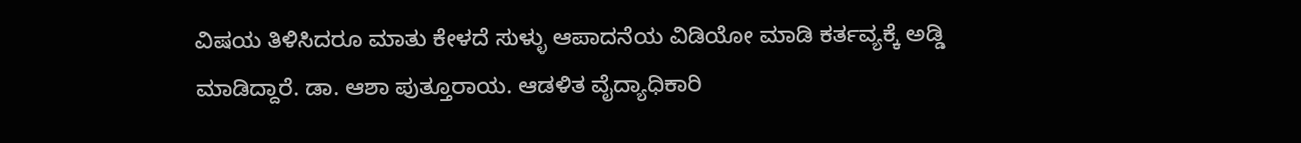ವಿಷಯ ತಿಳಿಸಿದರೂ ಮಾತು ಕೇಳದೆ ಸುಳ್ಳು ಆಪಾದನೆಯ ವಿಡಿಯೋ ಮಾಡಿ ಕರ್ತವ್ಯಕ್ಕೆ ಅಡ್ಡಿ ಮಾಡಿದ್ದಾರೆ. ಡಾ. ಆಶಾ ಪುತ್ತೂರಾಯ. ಆಡಳಿತ ವೈದ್ಯಾಧಿಕಾರಿ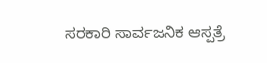ಸರಕಾರಿ ಸಾರ್ವಜನಿಕ ಆಸ್ಪತ್ರೆ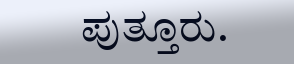ಪುತ್ತೂರು.